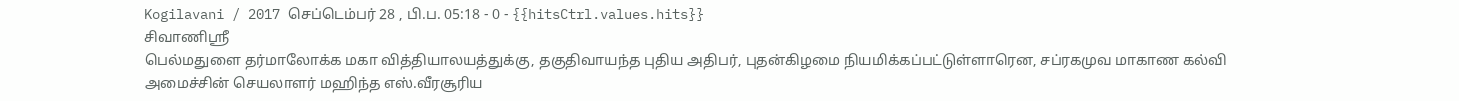Kogilavani / 2017 செப்டெம்பர் 28 , பி.ப. 05:18 - 0 - {{hitsCtrl.values.hits}}
சிவாணிஸ்ரீ
பெல்மதுளை தர்மாலோக்க மகா வித்தியாலயத்துக்கு, தகுதிவாயந்த புதிய அதிபர், புதன்கிழமை நியமிக்கப்பட்டுள்ளாரென, சப்ரகமுவ மாகாண கல்வி அமைச்சின் செயலாளர் மஹிந்த எஸ்.வீரசூரிய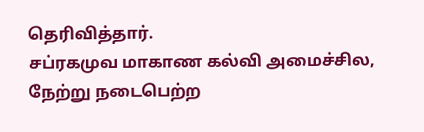தெரிவித்தார்.
சப்ரகமுவ மாகாண கல்வி அமைச்சில, நேற்று நடைபெற்ற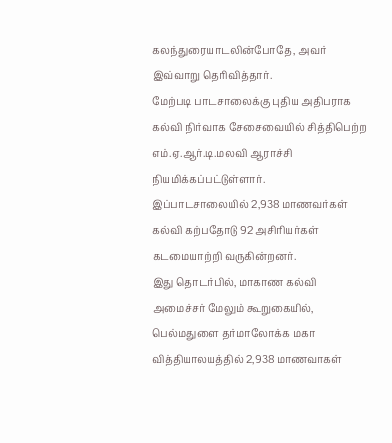கலந்துரையாடலின்போதே, அவர் இவ்வாறு தெரிவித்தார்.
மேற்படி பாடசாலைக்கு புதிய அதிபராக கல்வி நிர்வாக சேசைவையில் சித்திபெற்ற எம்.ஏ.ஆர்.டி.மலவி ஆராச்சி நியமிக்கப்பட்டுள்ளார்.
இப்பாடசாலையில் 2,938 மாணவர்கள் கல்வி கற்பதோடு 92 அசிரியர்கள் கடமையாற்றி வருகின்றனர்.
இது தொடர்பில், மாகாண கல்வி அமைச்சர் மேலும் கூறுகையில்,
பெல்மதுளை தர்மாலோக்க மகா வித்தியாலயத்தில் 2,938 மாணவாகள்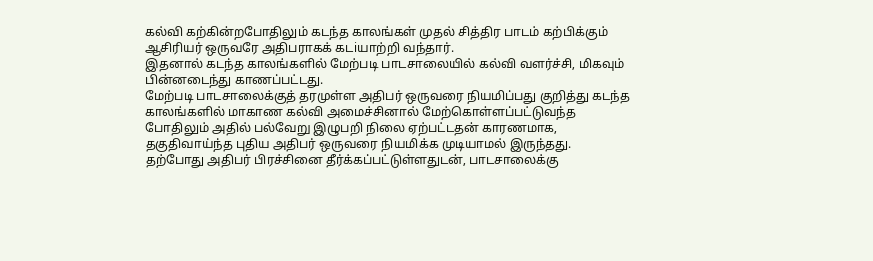கல்வி கற்கின்றபோதிலும் கடந்த காலங்கள் முதல் சித்திர பாடம் கற்பிக்கும் ஆசிரியர் ஒருவரே அதிபராகக் கடiயாற்றி வந்தார்.
இதனால் கடந்த காலங்களில் மேற்படி பாடசாலையில் கல்வி வளர்ச்சி, மிகவும் பின்னடைந்து காணப்பட்டது.
மேற்படி பாடசாலைக்குத் தரமுள்ள அதிபர் ஒருவரை நியமிப்பது குறித்து கடந்த காலங்களில் மாகாண கல்வி அமைச்சினால் மேற்கொள்ளப்பட்டுவந்த போதிலும் அதில் பல்வேறு இழுபறி நிலை ஏற்பட்டதன் காரணமாக, தகுதிவாய்ந்த புதிய அதிபர் ஒருவரை நியமிக்க முடியாமல் இருந்தது.
தற்போது அதிபர் பிரச்சினை தீர்க்கப்பட்டுள்ளதுடன், பாடசாலைக்கு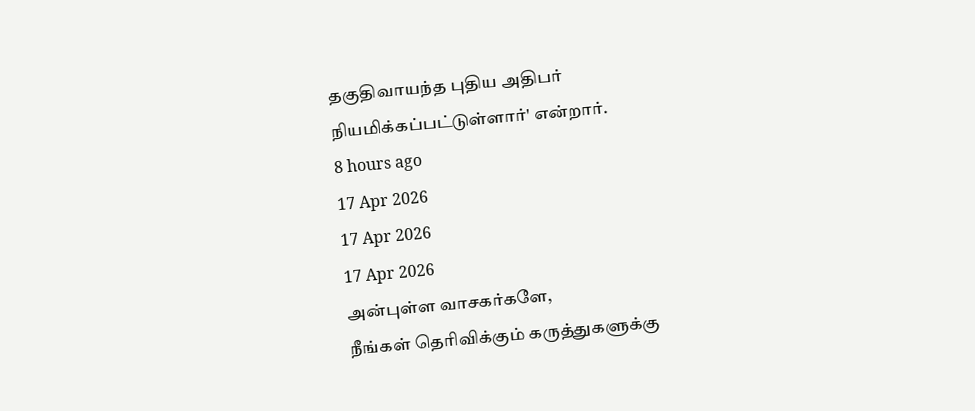தகுதிவாயந்த புதிய அதிபர் நியமிக்கப்பட்டுள்ளார்' என்றார்.
8 hours ago
17 Apr 2026
17 Apr 2026
17 Apr 2026
அன்புள்ள வாசகர்களே,
நீங்கள் தெரிவிக்கும் கருத்துகளுக்கு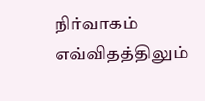நிர்வாகம் எவ்விதத்திலும்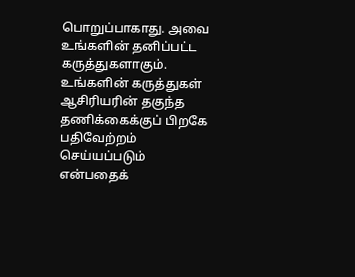பொறுப்பாகாது. அவை உங்களின் தனிப்பட்ட கருத்துகளாகும். உங்களின் கருத்துகள் ஆசிரியரின் தகுந்த தணிக்கைக்குப் பிறகே பதிவேற்றம் செய்யப்படும் என்பதைக்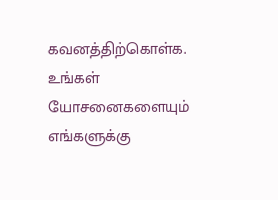கவனத்திற்கொள்க. உங்கள் யோசனைகளையும் எங்களுக்கு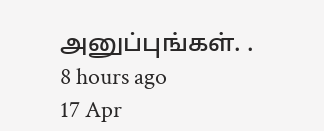அனுப்புங்கள். .
8 hours ago
17 Apr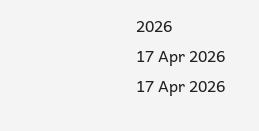2026
17 Apr 2026
17 Apr 2026